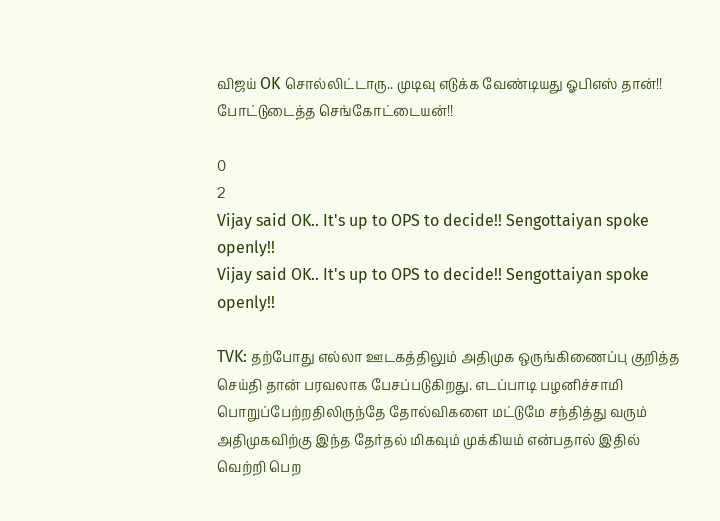விஜய் OK சொல்லிட்டாரு.. முடிவு எடுக்க வேண்டியது ஓபிஎஸ் தான்!! போட்டுடைத்த செங்கோட்டையன்!!

0
2
Vijay said OK.. It's up to OPS to decide!! Sengottaiyan spoke openly!!
Vijay said OK.. It's up to OPS to decide!! Sengottaiyan spoke openly!!

TVK: தற்போது எல்லா ஊடகத்திலும் அதிமுக ஒருங்கிணைப்பு குறித்த செய்தி தான் பரவலாக பேசப்படுகிறது. எடப்பாடி பழனிச்சாமி பொறுப்பேற்றதிலிருந்தே தோல்விகளை மட்டுமே சந்தித்து வரும் அதிமுகவிற்கு இந்த தேர்தல் மிகவும் முக்கியம் என்பதால் இதில் வெற்றி பெற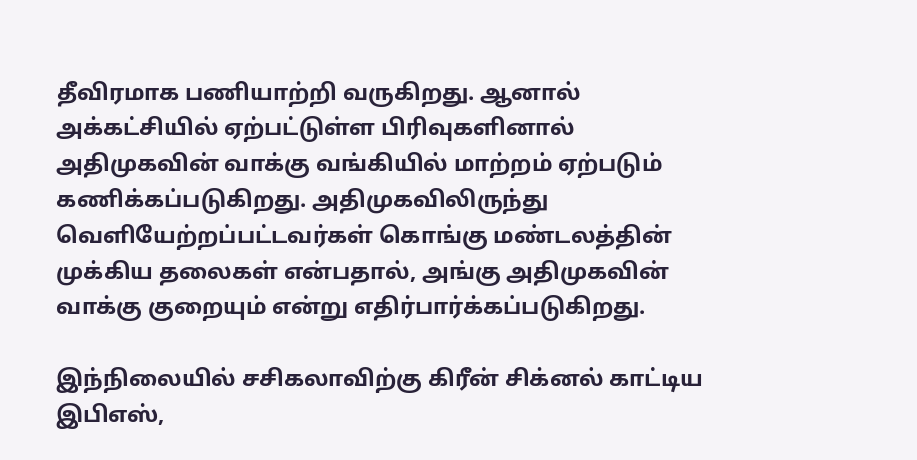தீவிரமாக பணியாற்றி வருகிறது. ஆனால் அக்கட்சியில் ஏற்பட்டுள்ள பிரிவுகளினால் அதிமுகவின் வாக்கு வங்கியில் மாற்றம் ஏற்படும் கணிக்கப்படுகிறது. அதிமுகவிலிருந்து வெளியேற்றப்பட்டவர்கள் கொங்கு மண்டலத்தின் முக்கிய தலைகள் என்பதால், அங்கு அதிமுகவின் வாக்கு குறையும் என்று எதிர்பார்க்கப்படுகிறது.

இந்நிலையில் சசிகலாவிற்கு கிரீன் சிக்னல் காட்டிய இபிஎஸ்,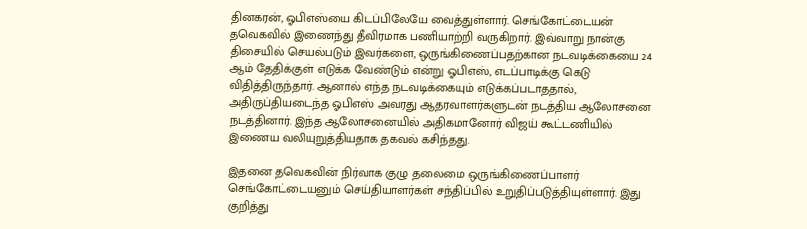தினகரன், ஓபிஎஸ்யை கிடப்பிலேயே வைத்துள்ளார். செங்கோட்டையன் தவெகவில் இணைந்து தீவிரமாக பணியாற்றி வருகிறார். இவ்வாறு நான்கு திசையில் செயல்படும் இவர்களை, ஒருங்கிணைப்பதற்கான நடவடிக்கையை 24 ஆம் தேதிக்குள் எடுக்க வேண்டும் என்று ஓபிஎஸ், எடப்பாடிக்கு கெடு விதித்திருந்தார். ஆனால் எந்த நடவடிக்கையும் எடுக்கப்படாததால், அதிருப்தியடைந்த ஓபிஎஸ் அவரது ஆதரவாளர்களுடன் நடத்திய ஆலோசனை நடத்தினார். இந்த ஆலோசனையில் அதிகமானோர் விஜய் கூட்டணியில் இணைய வலியுறுத்தியதாக தகவல் கசிந்தது.

இதனை தவெகவின் நிர்வாக குழு தலைமை ஒருங்கிணைப்பாளர் செங்கோட்டையனும் செய்தியாளர்கள் சந்திப்பில் உறுதிப்படுத்தியுள்ளார். இது குறித்து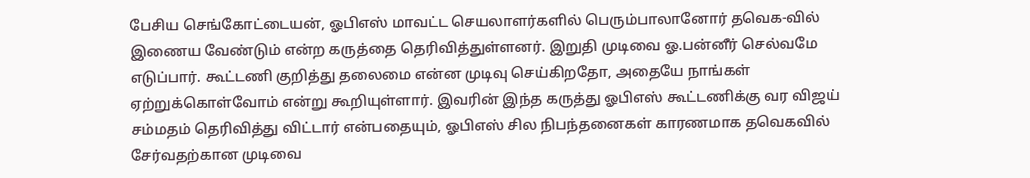பேசிய செங்கோட்டையன், ஓபிஎஸ் மாவட்ட செயலாளர்களில் பெரும்பாலானோர் தவெக-வில் இணைய வேண்டும் என்ற கருத்தை தெரிவித்துள்ளனர். இறுதி முடிவை ஓ.பன்னீர் செல்வமே எடுப்பார். கூட்டணி குறித்து தலைமை என்ன முடிவு செய்கிறதோ, அதையே நாங்கள் ஏற்றுக்கொள்வோம் என்று கூறியுள்ளார். இவரின் இந்த கருத்து ஓபிஎஸ் கூட்டணிக்கு வர விஜய் சம்மதம் தெரிவித்து விட்டார் என்பதையும், ஓபிஎஸ் சில நிபந்தனைகள் காரணமாக தவெகவில் சேர்வதற்கான முடிவை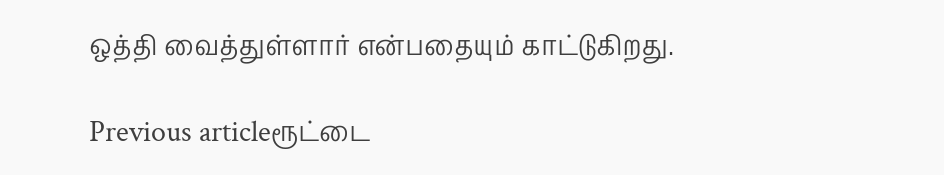ஒத்தி வைத்துள்ளார் என்பதையும் காட்டுகிறது.

Previous articleரூட்டை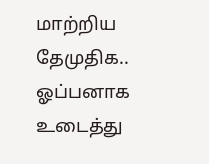மாற்றிய தேமுதிக.. ஓப்பனாக உடைத்து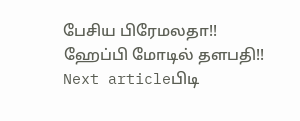பேசிய பிரேமலதா!! ஹேப்பி மோடில் தளபதி!!
Next articleபிடி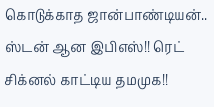கொடுக்காத ஜான்பாண்டியன்.. ஸ்டன் ஆன இபிஎஸ்!! ரெட் சிக்னல் காட்டிய தமமுக!!